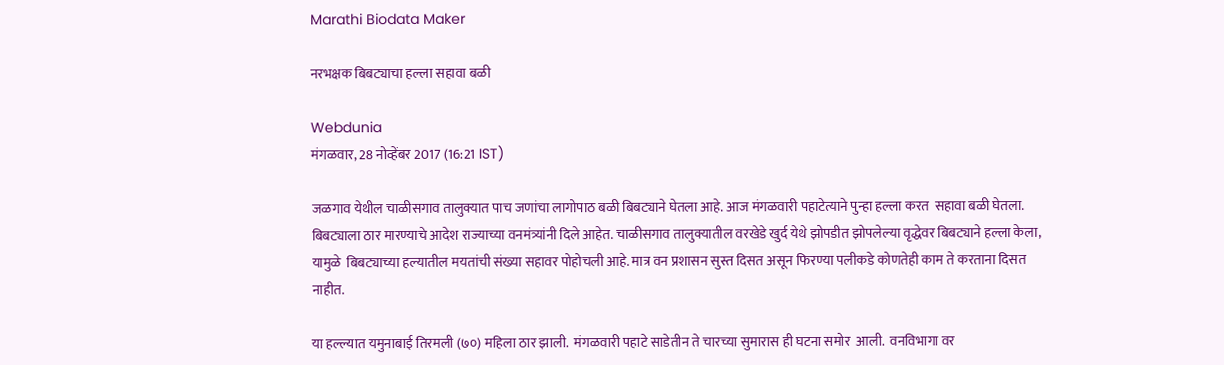Marathi Biodata Maker

नरभक्षक बिबट्याचा हल्ला सहावा बळी

Webdunia
मंगळवार, 28 नोव्हेंबर 2017 (16:21 IST)

जळगाव येथील चाळीसगाव तालुक्यात पाच जणांचा लागोपाठ बळी बिबट्याने घेतला आहे. आज मंगळवारी पहाटेत्याने पुन्हा हल्ला करत  सहावा बळी घेतला. बिबट्याला ठार मारण्याचे आदेश राज्याच्या वनमंत्र्यांनी दिले आहेत. चाळीसगाव तालुक्यातील वरखेडे खुर्द येथे झोपडीत झोपलेल्या वृद्धेवर बिबट्याने हल्ला केला, यामुळे  बिबट्याच्या हल्यातील मयतांची संख्या सहावर पोहोचली आहे. मात्र वन प्रशासन सुस्त दिसत असून फिरण्या पलीकडे कोणतेही काम ते करताना दिसत नाहीत.

या हल्ल्यात यमुनाबाई तिरमली (७०) महिला ठार झाली.  मंगळवारी पहाटे साडेतीन ते चारच्या सुमारास ही घटना समोर  आली.  वनविभागा वर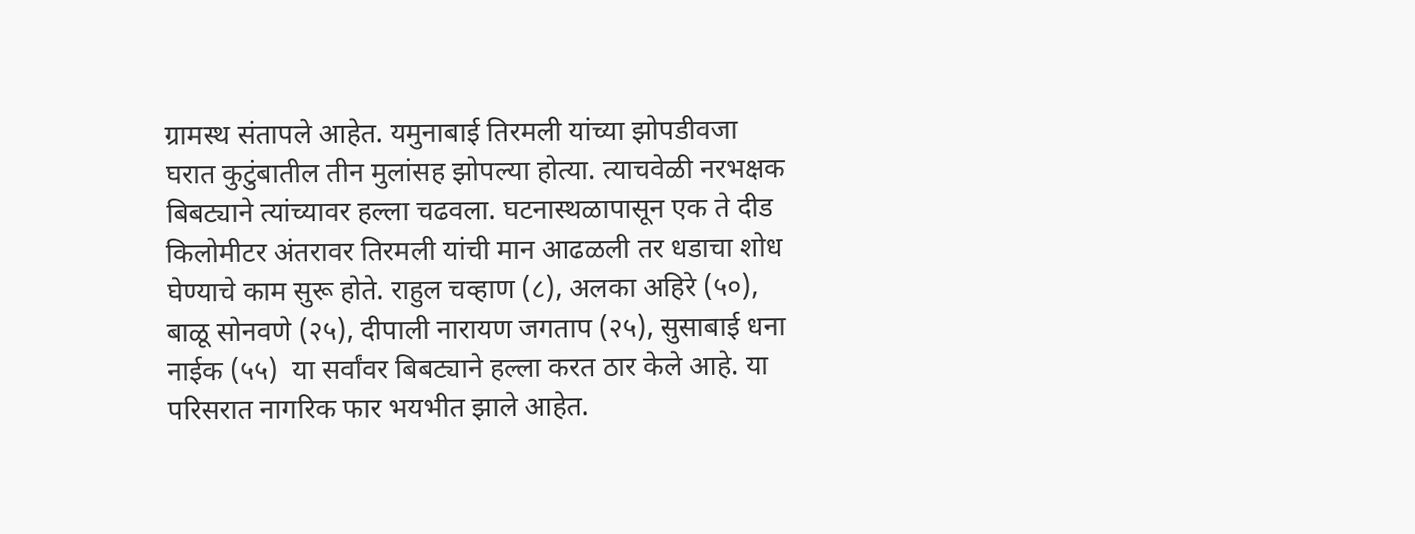ग्रामस्थ संतापले आहेत. यमुनाबाई तिरमली यांच्या झोपडीवजा घरात कुटुंबातील तीन मुलांसह झोपल्या होत्या. त्याचवेळी नरभक्षक बिबट्याने त्यांच्यावर हल्ला चढवला. घटनास्थळापासून एक ते दीड किलोमीटर अंतरावर तिरमली यांची मान आढळली तर धडाचा शोध घेण्याचे काम सुरू होते. राहुल चव्हाण (८), अलका अहिरे (५०), बाळू सोनवणे (२५), दीपाली नारायण जगताप (२५), सुसाबाई धना नाईक (५५)  या सर्वांवर बिबट्याने हल्ला करत ठार केले आहे. या परिसरात नागरिक फार भयभीत झाले आहेत.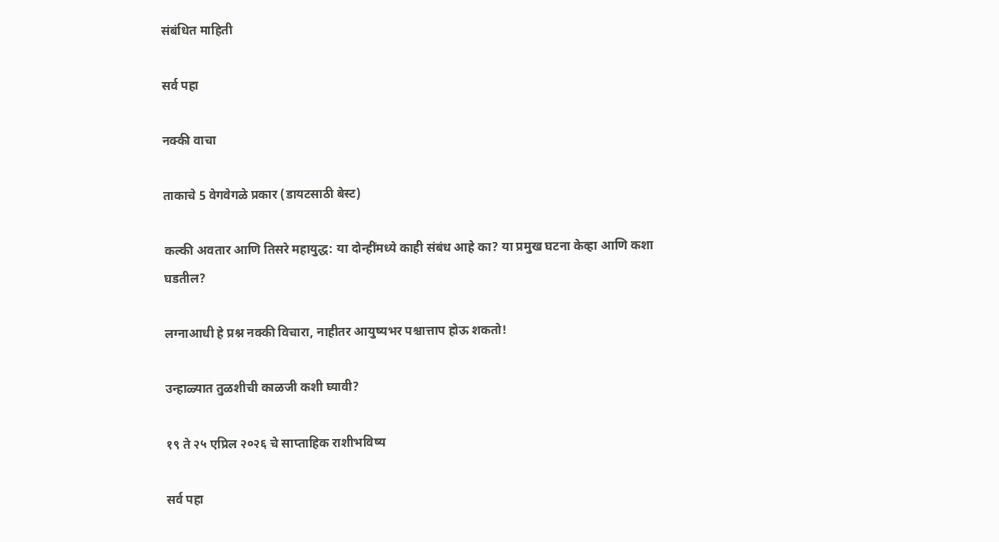संबंधित माहिती

सर्व पहा

नक्की वाचा

ताकाचे 5 वेगवेगळे प्रकार (डायटसाठी बेस्ट)

कल्की अवतार आणि तिसरे महायुद्ध: या दोन्हींमध्ये काही संबंध आहे का? या प्रमुख घटना केव्हा आणि कशा घडतील?

लग्नाआधी हे प्रश्न नक्की विचारा, नाहीतर आयुष्यभर पश्चात्ताप होऊ शकतो!

उन्हाळ्यात तुळशीची काळजी कशी घ्यावी?

१९ ते २५ एप्रिल २०२६ चे साप्ताहिक राशीभविष्य

सर्व पहा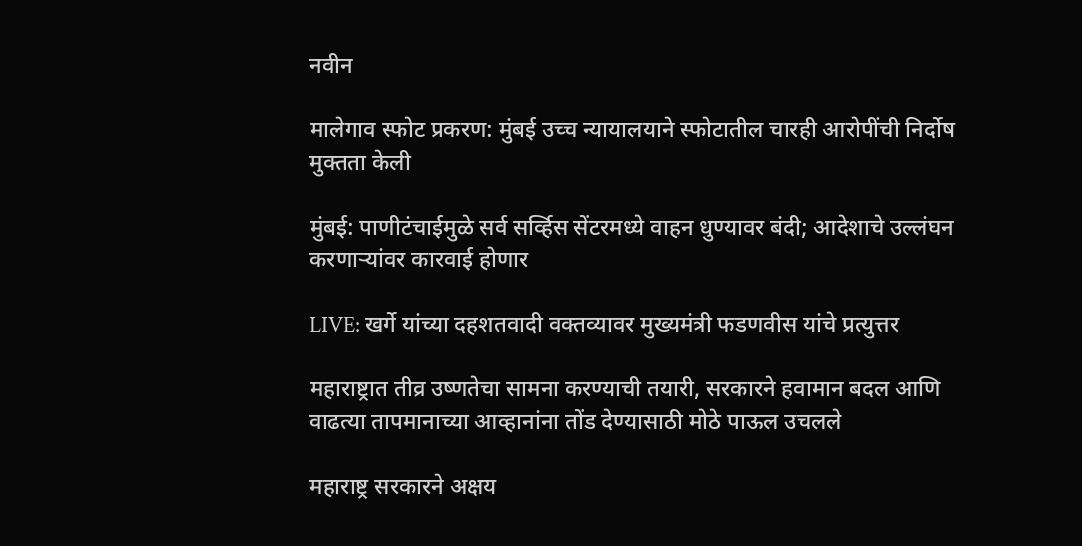नवीन

मालेगाव स्फोट प्रकरण: मुंबई उच्च न्यायालयाने स्फोटातील चारही आरोपींची निर्दोष मुक्तता केली

मुंबई: पाणीटंचाईमुळे सर्व सर्व्हिस सेंटरमध्ये वाहन धुण्यावर बंदी; आदेशाचे उल्लंघन करणाऱ्यांवर कारवाई होणार

LIVE: खर्गे यांच्या दहशतवादी वक्तव्यावर मुख्यमंत्री फडणवीस यांचे प्रत्युत्तर

महाराष्ट्रात तीव्र उष्णतेचा सामना करण्याची तयारी, सरकारने हवामान बदल आणि वाढत्या तापमानाच्या आव्हानांना तोंड देण्यासाठी मोठे पाऊल उचलले

महाराष्ट्र सरकारने अक्षय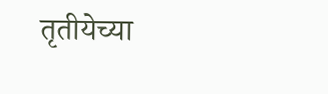तृतीयेच्या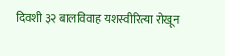दिवशी ३२ बालविवाह यशस्वीरित्या रोखून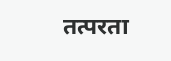तत्परता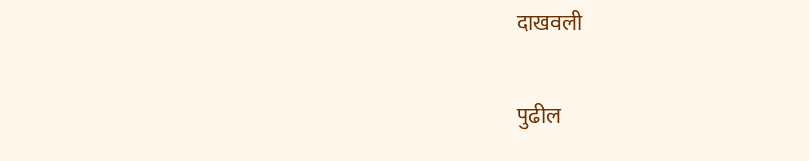दाखवली

पुढील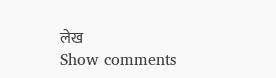लेख
Show comments